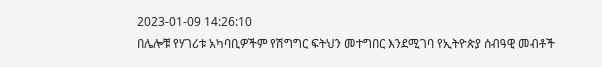2023-01-09 14:26:10
በሌሎቹ የሃገሪቱ አካባቢዎችም የሽግግር ፍትህን መተግበር እንደሚገባ የኢትዮጵያ ሰብዓዊ መብቶች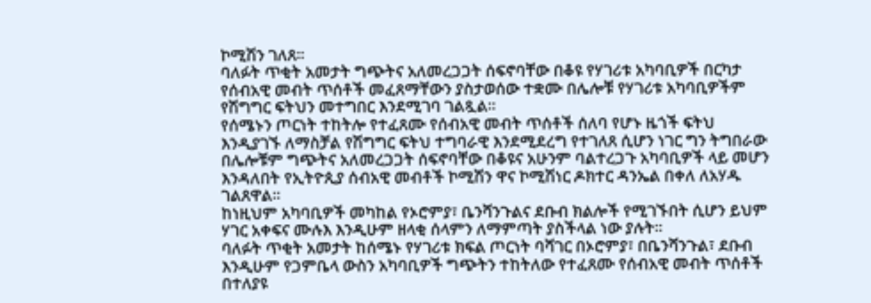ኮሚሽን ገለጸ፡፡
ባለፉት ጥቂት አመታት ግጭትና አለመረጋጋት ሰፍኖባቸው በቆዩ የሃገሪቱ አካባቢዎች በርካታ የሰብአዊ መብት ጥሰቶች መፈጸማቸውን ያስታወሰው ተቋሙ በሌሎቹ የሃገሪቱ አካባቢዎችም የሽግግር ፍትህን መተግበር እንደሚገባ ገልጿል፡፡
የሰሜኑን ጦርነት ተከትሎ የተፈጸሙ የሰብአዊ መብት ጥሰቶች ሰለባ የሆኑ ዜጎች ፍትህ እንዲያገኙ ለማስቻል የሽግግር ፍትህ ተግባራዊ እንደሚደረግ የተገለጸ ሲሆን ነገር ግን ትግበራው በሌሎቹም ግጭትና አለመረጋጋት ሰፍኖባቸው በቆዩና አሁንም ባልተረጋጉ አካባቢዎች ላይ መሆን እንዳለበት የኢትዮጲያ ሰብአዊ መብቶች ኮሚሽን ዋና ኮሚሽነር ዶክተር ዳንኤል በቀለ ለአሃዱ ገልጸዋል፡፡
ከነዚህም አካባቢዎች መካከል የኦሮምያ፣ ቤንሻንጉልና ደቡብ ክልሎች የሚገኙበት ሲሆን ይህም ሃገር አቀፍና ሙሉእ እንዲሁም ዘላቂ ሰላምን ለማምጣት ያስችላል ነው ያሉት፡፡
ባለፉት ጥቂት አመታት ከሰሜኑ የሃገሪቱ ክፍል ጦርነት ባሻገር በኦሮምያ፣ በቤንሻንጉል፣ ደቡብ እንዲሁም የጋምቤላ ውስን አካባቢዎች ግጭትን ተከትለው የተፈጸሙ የሰብአዊ መብት ጥሰቶች በተለያዩ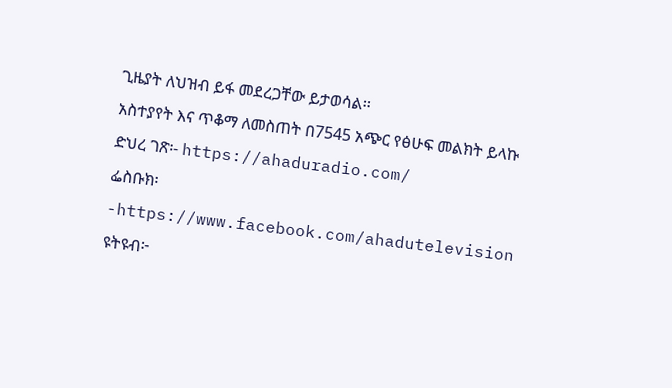ጊዜያት ለህዝብ ይፋ መደረጋቸው ይታወሳል፡፡
አስተያየት እና ጥቆማ ለመስጠት በ7545 አጭር የፅሁፍ መልክት ይላኩ
ድህረ ገጽ፡- https://ahaduradio.com/
ፌስቡክ፡-https://www.facebook.com/ahadutelevision
ዩትዩብ፦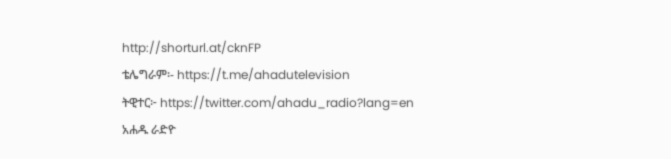http://shorturl.at/cknFP
ቴሌግራም፡- https://t.me/ahadutelevision
ትዊተር፦ https://twitter.com/ahadu_radio?lang=en
አሐዱ ራድዮ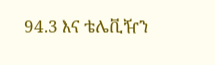94.3 እና ቴሌቪዥን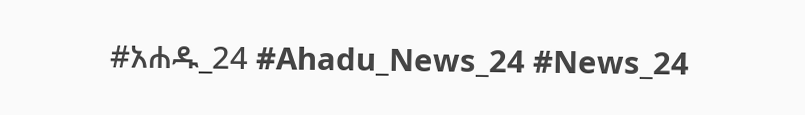#አሐዱ_24 #Ahadu_News_24 #News_24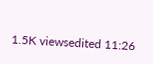1.5K viewsedited 11:26